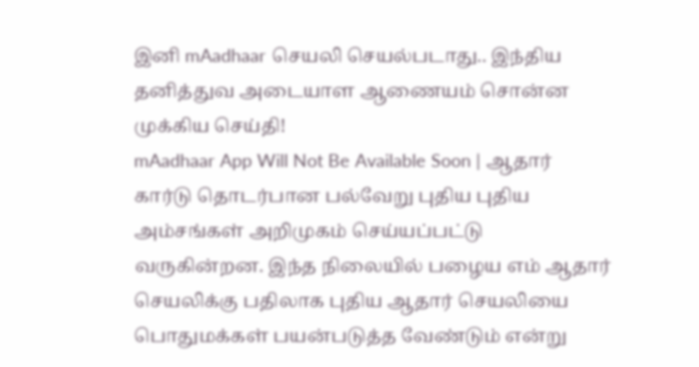இனி mAadhaar செயலி செயல்படாது.. இந்திய தனித்துவ அடையாள ஆணையம் சொன்ன முக்கிய செய்தி!
mAadhaar App Will Not Be Available Soon | ஆதார் கார்டு தொடர்பான பல்வேறு புதிய புதிய அம்சங்கள் அறிமுகம் செய்யப்பட்டு வருகின்றன. இந்த நிலையில் பழைய எம் ஆதார் செயலிக்கு பதிலாக புதிய ஆதார் செயலியை பொதுமக்கள் பயன்படுத்த வேண்டும் என்று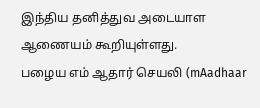இந்திய தனித்துவ அடையாள ஆணையம் கூறியுள்ளது.
பழைய எம் ஆதார் செயலி (mAadhaar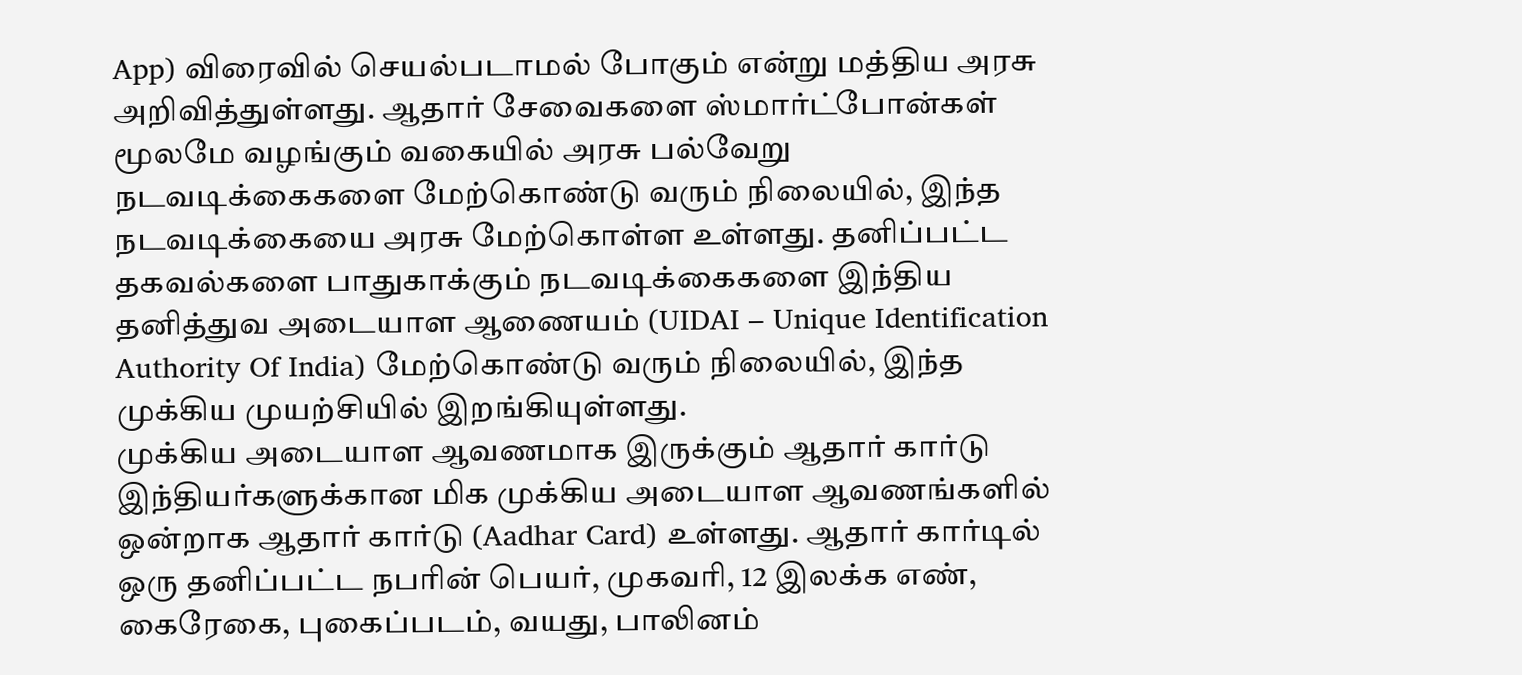App) விரைவில் செயல்படாமல் போகும் என்று மத்திய அரசு அறிவித்துள்ளது. ஆதார் சேவைகளை ஸ்மார்ட்போன்கள் மூலமே வழங்கும் வகையில் அரசு பல்வேறு நடவடிக்கைகளை மேற்கொண்டு வரும் நிலையில், இந்த நடவடிக்கையை அரசு மேற்கொள்ள உள்ளது. தனிப்பட்ட தகவல்களை பாதுகாக்கும் நடவடிக்கைகளை இந்திய தனித்துவ அடையாள ஆணையம் (UIDAI – Unique Identification Authority Of India) மேற்கொண்டு வரும் நிலையில், இந்த முக்கிய முயற்சியில் இறங்கியுள்ளது.
முக்கிய அடையாள ஆவணமாக இருக்கும் ஆதார் கார்டு
இந்தியர்களுக்கான மிக முக்கிய அடையாள ஆவணங்களில் ஒன்றாக ஆதார் கார்டு (Aadhar Card) உள்ளது. ஆதார் கார்டில் ஒரு தனிப்பட்ட நபரின் பெயர், முகவரி, 12 இலக்க எண், கைரேகை, புகைப்படம், வயது, பாலினம்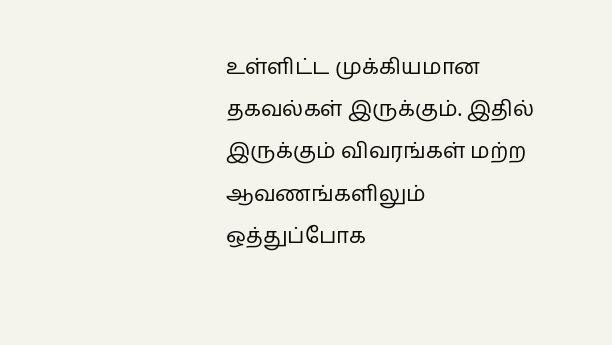உள்ளிட்ட முக்கியமான தகவல்கள் இருக்கும். இதில் இருக்கும் விவரங்கள் மற்ற ஆவணங்களிலும் ஒத்துப்போக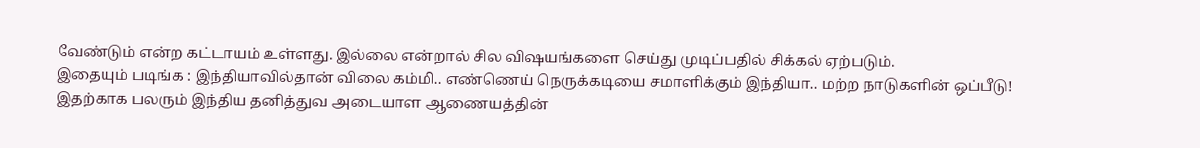வேண்டும் என்ற கட்டாயம் உள்ளது. இல்லை என்றால் சில விஷயங்களை செய்து முடிப்பதில் சிக்கல் ஏற்படும்.
இதையும் படிங்க : இந்தியாவில்தான் விலை கம்மி.. எண்ணெய் நெருக்கடியை சமாளிக்கும் இந்தியா.. மற்ற நாடுகளின் ஒப்பீடு!
இதற்காக பலரும் இந்திய தனித்துவ அடையாள ஆணையத்தின்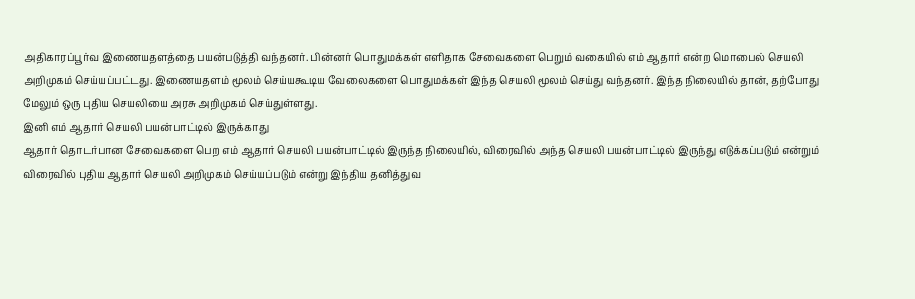அதிகாரப்பூர்வ இணையதளத்தை பயன்படுத்தி வந்தனர். பின்னர் பொதுமக்கள் எளிதாக சேவைகளை பெறும் வகையில் எம் ஆதார் என்ற மொபைல் செயலி அறிமுகம் செய்யப்பட்டது. இணையதளம் மூலம் செய்யகூடிய வேலைகளை பொதுமக்கள் இந்த செயலி மூலம் செய்து வந்தனர். இந்த நிலையில் தான், தற்போது மேலும் ஒரு புதிய செயலியை அரசு அறிமுகம் செய்துள்ளது.
இனி எம் ஆதார் செயலி பயன்பாட்டில் இருக்காது
ஆதார் தொடர்பான சேவைகளை பெற எம் ஆதார் செயலி பயன்பாட்டில் இருந்த நிலையில், விரைவில் அந்த செயலி பயன்பாட்டில் இருந்து எடுக்கப்படும் என்றும் விரைவில் புதிய ஆதார் செயலி அறிமுகம் செய்யப்படும் என்று இந்திய தனித்துவ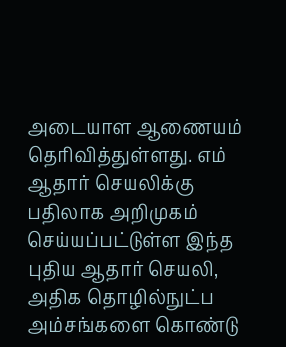அடையாள ஆணையம் தெரிவித்துள்ளது. எம் ஆதார் செயலிக்கு பதிலாக அறிமுகம் செய்யப்பட்டுள்ள இந்த புதிய ஆதார் செயலி, அதிக தொழில்நுட்ப அம்சங்களை கொண்டு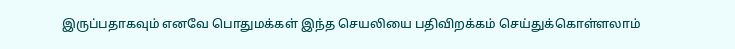இருப்பதாகவும் எனவே பொதுமக்கள் இந்த செயலியை பதிவிறக்கம் செய்துக்கொள்ளலாம்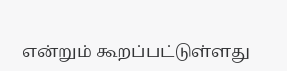என்றும் கூறப்பட்டுள்ளது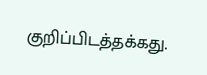குறிப்பிடத்தக்கது.